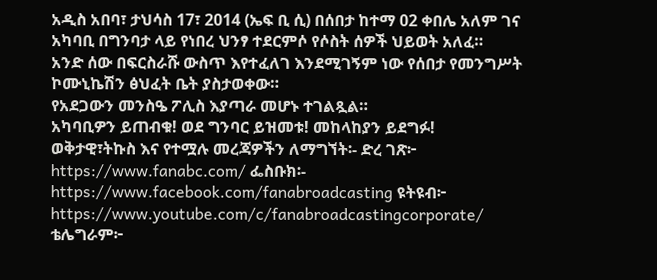አዲስ አበባ፣ ታህሳስ 17፣ 2014 (ኤፍ ቢ ሲ) በሰበታ ከተማ 02 ቀበሌ አለም ገና አካባቢ በግንባታ ላይ የነበረ ህንፃ ተደርምሶ የሶስት ሰዎች ህይወት አለፈ።
አንድ ሰው በፍርስራሹ ውስጥ እየተፈለገ እንደሚገኝም ነው የሰበታ የመንግሥት ኮሙኒኬሽን ፅህፈት ቤት ያስታወቀው።
የአደጋውን መንስዔ ፖሊስ እያጣራ መሆኑ ተገልጿል።
አካባቢዎን ይጠብቁ! ወደ ግንባር ይዝመቱ! መከላከያን ይደግፉ!
ወቅታዊ፣ትኩስ እና የተሟሉ መረጃዎችን ለማግኘት፡- ድረ ገጽ፦ https://www.fanabc.com/ ፌስቡክ፡- https://www.facebook.com/fanabroadcasting ዩትዩብ፦ https://www.youtube.com/c/fanabroadcastingcorporate/ ቴሌግራም፦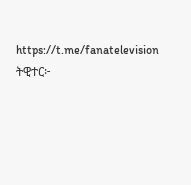https://t.me/fanatelevision ትዊተር፦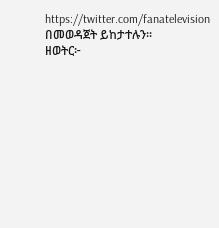https://twitter.com/fanatelevision በመወዳጀት ይከታተሉን፡፡
ዘወትር፦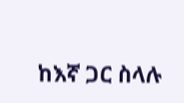ከእኛ ጋር ስላሉ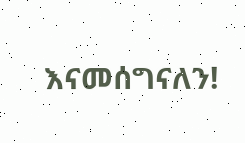እናመሰግናለን!